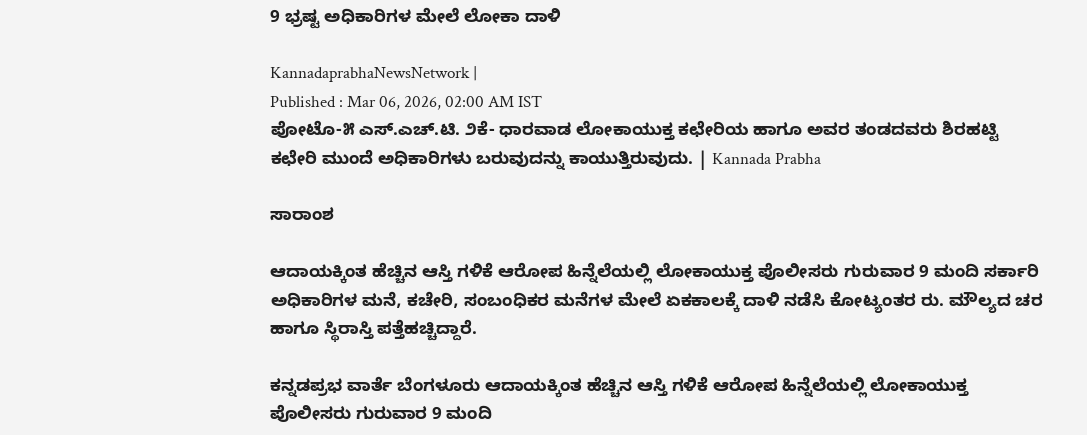9 ಭ್ರಷ್ಟ ಅಧಿಕಾರಿಗಳ ಮೇಲೆ ಲೋಕಾ ದಾಳಿ

KannadaprabhaNewsNetwork |
Published : Mar 06, 2026, 02:00 AM IST
ಪೋಟೊ-೫ ಎಸ್.ಎಚ್.ಟಿ. ೨ಕೆ- ಧಾರವಾಡ ಲೋಕಾಯುಕ್ತ ಕಛೇರಿಯ ಹಾಗೂ ಅವರ ತಂಡದವರು ಶಿರಹಟ್ಟಿ ಕಛೇರಿ ಮುಂದೆ ಅಧಿಕಾರಿಗಳು ಬರುವುದನ್ನು ಕಾಯುತ್ತಿರುವುದು. | Kannada Prabha

ಸಾರಾಂಶ

ಆದಾಯಕ್ಕಿಂತ ಹೆಚ್ಚಿನ ಆಸ್ತಿ ಗಳಿಕೆ ಆರೋಪ ಹಿನ್ನೆಲೆಯಲ್ಲಿ ಲೋಕಾಯುಕ್ತ ಪೊಲೀಸರು ಗುರುವಾರ 9 ಮಂದಿ ಸರ್ಕಾರಿ ಅಧಿಕಾರಿಗಳ ಮನೆ, ಕಚೇರಿ, ಸಂಬಂಧಿಕರ ಮನೆಗಳ ಮೇಲೆ ಏಕಕಾಲಕ್ಕೆ ದಾಳಿ ನಡೆಸಿ ಕೋಟ್ಯಂತರ ರು. ಮೌಲ್ಯದ ಚರ ಹಾಗೂ ಸ್ಥಿರಾಸ್ತಿ ಪತ್ತೆಹಚ್ಚಿದ್ದಾರೆ.

ಕನ್ನಡಪ್ರಭ ವಾರ್ತೆ ಬೆಂಗಳೂರು ಆದಾಯಕ್ಕಿಂತ ಹೆಚ್ಚಿನ ಆಸ್ತಿ ಗಳಿಕೆ ಆರೋಪ ಹಿನ್ನೆಲೆಯಲ್ಲಿ ಲೋಕಾಯುಕ್ತ ಪೊಲೀಸರು ಗುರುವಾರ 9 ಮಂದಿ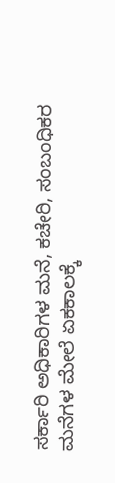ಸರ್ಕಾರಿ ಅಧಿಕಾರಿಗಳ ಮನೆ, ಕಚೇರಿ, ಸಂಬಂಧಿಕರ ಮನೆಗಳ ಮೇಲೆ ಏಕಕಾಲಕ್ಕೆ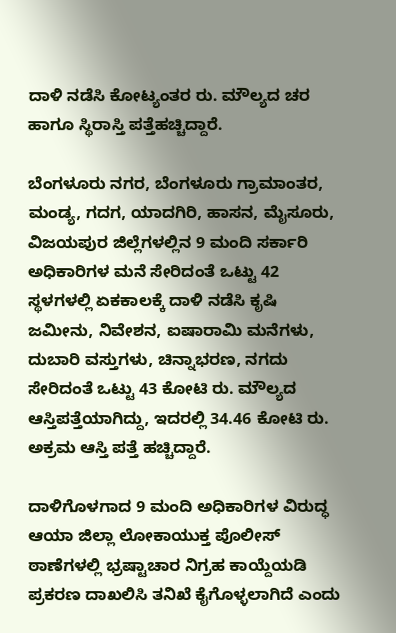ದಾಳಿ ನಡೆಸಿ ಕೋಟ್ಯಂತರ ರು. ಮೌಲ್ಯದ ಚರ ಹಾಗೂ ಸ್ಥಿರಾಸ್ತಿ ಪತ್ತೆಹಚ್ಚಿದ್ದಾರೆ.

ಬೆಂಗಳೂರು ನಗರ, ಬೆಂಗಳೂರು ಗ್ರಾಮಾಂತರ, ಮಂಡ್ಯ, ಗದಗ, ಯಾದಗಿರಿ, ಹಾಸನ, ಮೈಸೂರು, ವಿಜಯಪುರ ಜಿಲ್ಲೆಗಳಲ್ಲಿನ 9 ಮಂದಿ ಸರ್ಕಾರಿ ಅಧಿಕಾರಿಗಳ ಮನೆ ಸೇರಿದಂತೆ ಒಟ್ಟು 42 ಸ್ಥಳಗಳಲ್ಲಿ ಏಕಕಾಲಕ್ಕೆ ದಾಳಿ ನಡೆಸಿ ಕೃಷಿ ಜಮೀನು, ನಿವೇಶನ, ಐಷಾರಾಮಿ ಮನೆಗಳು, ದುಬಾರಿ ವಸ್ತುಗಳು, ಚಿನ್ನಾಭರಣ, ನಗದು ಸೇರಿದಂತೆ ಒಟ್ಟು 43 ಕೋಟಿ ರು. ಮೌಲ್ಯದ ಆಸ್ತಿಪತ್ತೆಯಾಗಿದ್ದು, ಇದರಲ್ಲಿ 34.46 ಕೋಟಿ ರು. ಅಕ್ರಮ ಆಸ್ತಿ ಪತ್ತೆ ಹಚ್ಚಿದ್ದಾರೆ.

ದಾಳಿಗೊಳಗಾದ 9 ಮಂದಿ ಅಧಿಕಾರಿಗಳ ವಿರುದ್ಧ ಆಯಾ ಜಿಲ್ಲಾ ಲೋಕಾಯುಕ್ತ ಪೊಲೀಸ್‌ ಠಾಣೆಗಳಲ್ಲಿ ಭ್ರಷ್ಟಾಚಾರ ನಿಗ್ರಹ ಕಾಯ್ದೆಯಡಿ ಪ್ರಕರಣ ದಾಖಲಿಸಿ ತನಿಖೆ ಕೈಗೊಳ್ಳಲಾಗಿದೆ ಎಂದು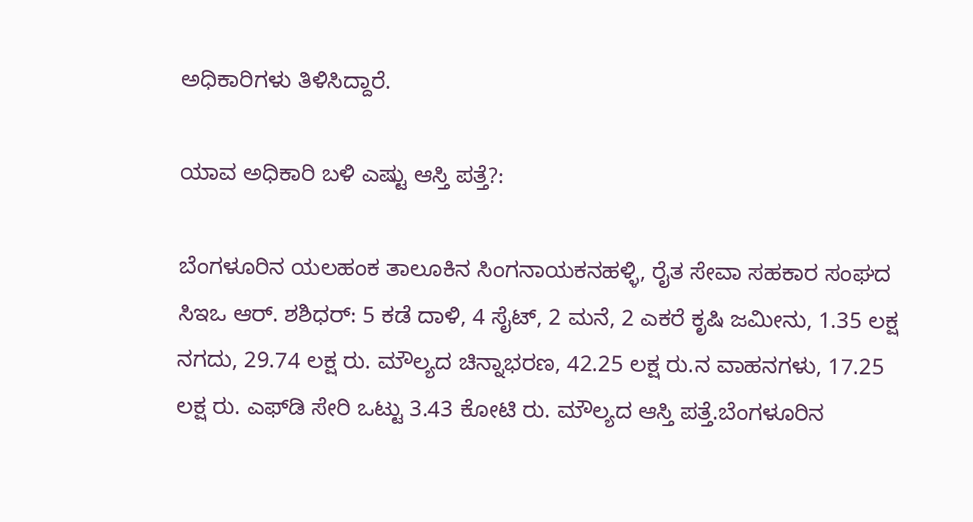ಅಧಿಕಾರಿಗಳು ತಿಳಿಸಿದ್ದಾರೆ.

ಯಾವ ಅಧಿಕಾರಿ ಬಳಿ ಎಷ್ಟು ಆಸ್ತಿ ಪತ್ತೆ?:

ಬೆಂಗಳೂರಿನ ಯಲಹಂಕ ತಾಲೂಕಿನ ಸಿಂಗನಾಯಕನಹಳ್ಳಿ, ರೈತ ಸೇವಾ ಸಹಕಾರ ಸಂಘದ ಸಿಇಒ ಆರ್‌. ಶಶಿಧರ್: 5 ಕಡೆ ದಾಳಿ, 4 ಸೈಟ್‌, 2 ಮನೆ, 2 ಎಕರೆ ಕೃಷಿ ಜಮೀನು, 1.35 ಲಕ್ಷ ನಗದು, 29.74 ಲಕ್ಷ ರು. ಮೌಲ್ಯದ ಚಿನ್ನಾಭರಣ, 42.25 ಲಕ್ಷ ರು.ನ ವಾಹನಗಳು, 17.25 ಲಕ್ಷ ರು. ಎಫ್‌ಡಿ ಸೇರಿ ಒಟ್ಟು 3.43 ಕೋಟಿ ರು. ಮೌಲ್ಯದ ಆಸ್ತಿ ಪತ್ತೆ.ಬೆಂಗಳೂರಿನ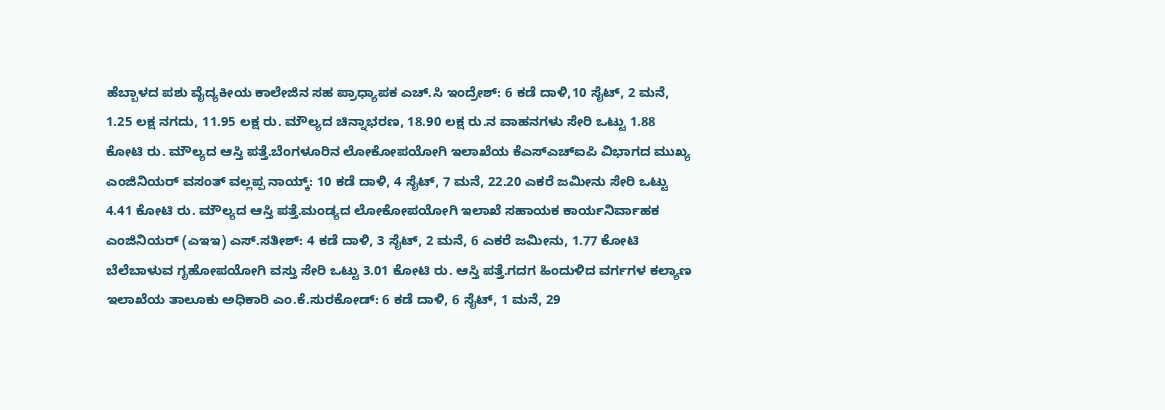ಹೆಬ್ಬಾಳದ ಪಶು ವೈದ್ಯಕೀಯ ಕಾಲೇಜಿನ ಸಹ ಪ್ರಾಧ್ಯಾಪಕ ಎಚ್.ಸಿ ಇಂದ್ರೇಶ್: 6 ಕಡೆ ದಾಳಿ,10 ಸೈಟ್‌, 2 ಮನೆ, 1.25 ಲಕ್ಷ ನಗದು, 11.95 ಲಕ್ಷ ರು. ಮೌಲ್ಯದ ಚಿನ್ನಾಭರಣ, 18.90 ಲಕ್ಷ ರು.ನ ವಾಹನಗಳು ಸೇರಿ ಒಟ್ಟು 1.88 ಕೋಟಿ ರು. ಮೌಲ್ಯದ ಆಸ್ತಿ ಪತ್ತೆ.ಬೆಂಗಳೂರಿನ ಲೋಕೋಪಯೋಗಿ ಇಲಾಖೆಯ ಕೆಎಸ್‌ಎಚ್‌ಐಪಿ ವಿಭಾಗದ ಮುಖ್ಯ ಎಂಜಿನಿಯರ್‌ ವಸಂತ್ ವಲ್ಲಪ್ಪ ನಾಯ್ಕ್: 10 ಕಡೆ ದಾಳಿ, 4 ಸೈಟ್‌, 7 ಮನೆ, 22.20 ಎಕರೆ ಜಮೀನು ಸೇರಿ ಒಟ್ಟು 4.41 ಕೋಟಿ ರು. ಮೌಲ್ಯದ ಆಸ್ತಿ ಪತ್ತೆ.ಮಂಡ್ಯದ ಲೋಕೋಪಯೋಗಿ ಇಲಾಖೆ ಸಹಾಯಕ ಕಾರ್ಯನಿರ್ವಾಹಕ ಎಂಜಿನಿಯರ್ (ಎಇಇ) ಎಸ್.ಸತೀಶ್: 4 ಕಡೆ ದಾಳಿ, 3 ಸೈಟ್‌, 2 ಮನೆ, 6 ಎಕರೆ ಜಮೀನು, 1.77 ಕೋಟಿ ಬೆಲೆಬಾಳುವ ಗೃಹೋಪಯೋಗಿ ವಸ್ತು ಸೇರಿ ಒಟ್ಟು 3.01 ಕೋಟಿ ರು. ಆಸ್ತಿ ಪತ್ತೆ.ಗದಗ ಹಿಂದುಳಿದ ವರ್ಗಗಳ ಕಲ್ಯಾಣ ಇಲಾಖೆಯ ತಾಲೂಕು ಅಧಿಕಾರಿ ಎಂ.ಕೆ.ಸುರಕೋಡ್‌: 6 ಕಡೆ ದಾಳಿ, 6 ಸೈಟ್‌, 1 ಮನೆ, 29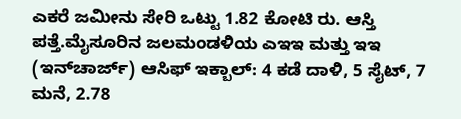ಎಕರೆ ಜಮೀನು ಸೇರಿ ಒಟ್ಟು 1.82 ಕೋಟಿ ರು. ಆಸ್ತಿ ಪತ್ತೆ.ಮೈಸೂರಿನ ಜಲಮಂಡಳಿಯ ಎಇಇ ಮತ್ತು ಇಇ (ಇನ್‌ಚಾರ್ಜ್) ಆಸಿಫ್ ಇಕ್ಬಾಲ್: 4 ಕಡೆ ದಾಳಿ, 5 ಸೈಟ್‌, 7 ಮನೆ, 2.78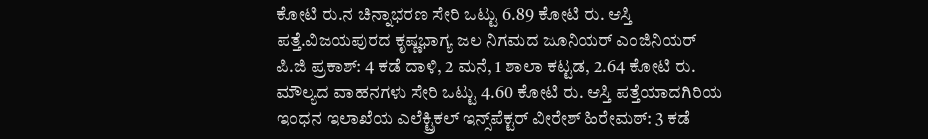ಕೋಟಿ ರು.ನ ಚಿನ್ನಾಭರಣ ಸೇರಿ ಒಟ್ಟು 6.89 ಕೋಟಿ ರು. ಆಸ್ತಿ ಪತ್ತೆ.ವಿಜಯಪುರದ ಕೃಷ್ಣಭಾಗ್ಯ ಜಲ ನಿಗಮದ ಜೂನಿಯರ್ ಎಂಜಿನಿಯರ್ ಪಿ.ಜಿ ಪ್ರಕಾಶ್: 4 ಕಡೆ ದಾಳಿ, 2 ಮನೆ, 1 ಶಾಲಾ ಕಟ್ಟಡ, 2.64 ಕೋಟಿ ರು. ಮೌಲ್ಯದ ವಾಹನಗಳು ಸೇರಿ ಒಟ್ಟು 4.60 ಕೋಟಿ ರು. ಆಸ್ತಿ ಪತ್ತೆಯಾದಗಿರಿಯ ಇಂಧನ ಇಲಾಖೆಯ ಎಲೆಕ್ಟ್ರಿಕಲ್ ಇನ್ಸ್‌ಪೆಕ್ಟರ್ ವೀರೇಶ್ ಹಿರೇಮಠ್‌: 3 ಕಡೆ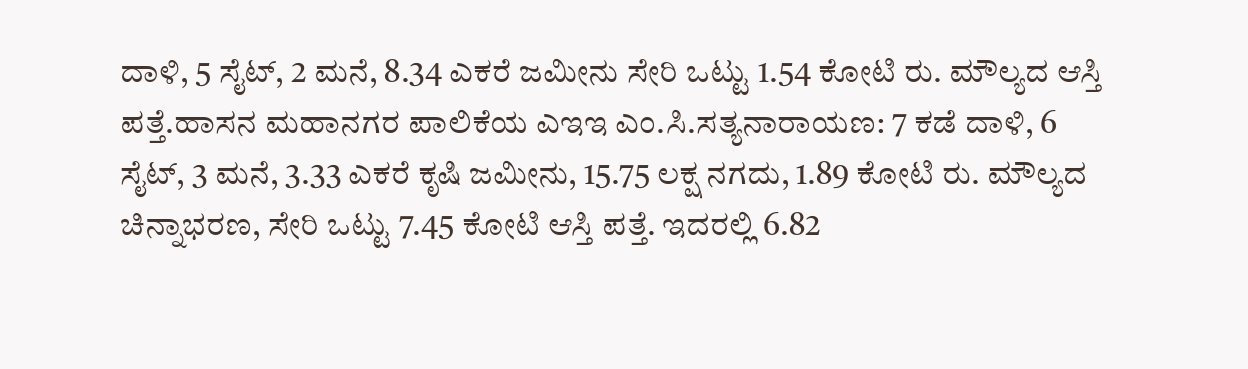ದಾಳಿ, 5 ಸೈಟ್‌, 2 ಮನೆ, 8.34 ಎಕರೆ ಜಮೀನು ಸೇರಿ ಒಟ್ಟು 1.54 ಕೋಟಿ ರು. ಮೌಲ್ಯದ ಆಸ್ತಿ ಪತ್ತೆ.ಹಾಸನ ಮಹಾನಗರ ಪಾಲಿಕೆಯ ಎಇಇ ಎಂ.ಸಿ.ಸತ್ಯನಾರಾಯಣ: 7 ಕಡೆ ದಾಳಿ, 6 ಸೈಟ್‌, 3 ಮನೆ, 3.33 ಎಕರೆ ಕೃಷಿ ಜಮೀನು, 15.75 ಲಕ್ಷ ನಗದು, 1.89 ಕೋಟಿ ರು. ಮೌಲ್ಯದ ಚಿನ್ನಾಭರಣ, ಸೇರಿ ಒಟ್ಟು 7.45 ಕೋಟಿ ಆಸ್ತಿ ಪತ್ತೆ. ಇದರಲ್ಲಿ 6.82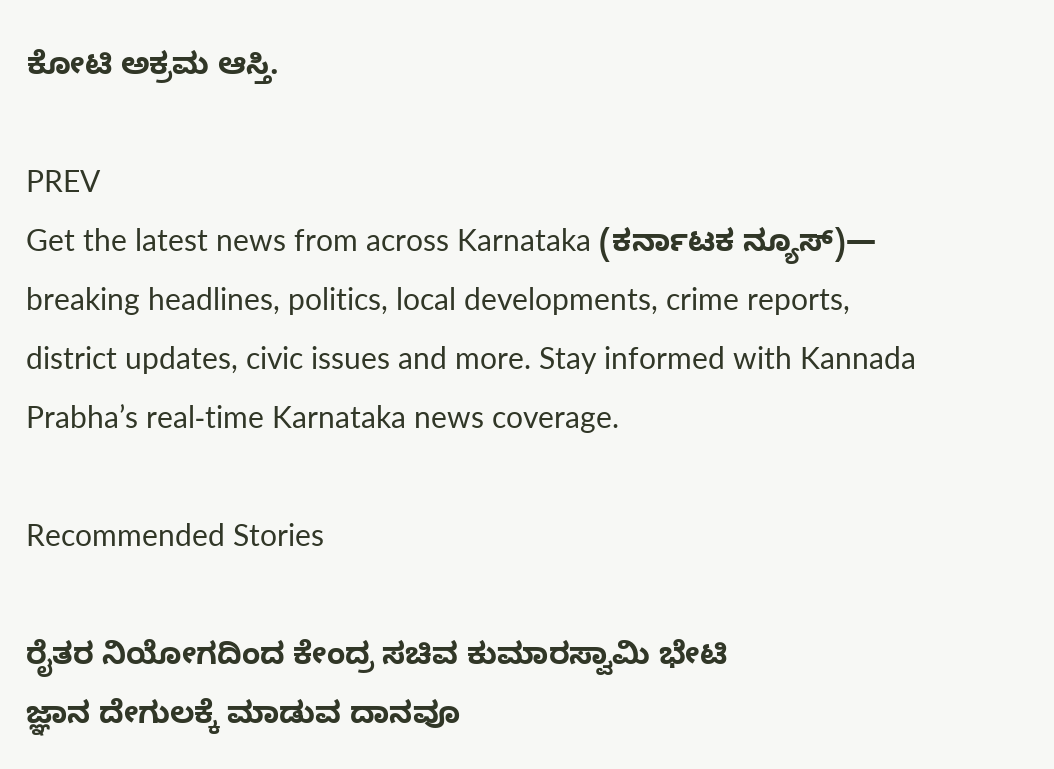ಕೋಟಿ ಅಕ್ರಮ ಆಸ್ತಿ.

PREV
Get the latest news from across Karnataka (ಕರ್ನಾಟಕ ನ್ಯೂಸ್)— breaking headlines, politics, local developments, crime reports, district updates, civic issues and more. Stay informed with Kannada Prabha’s real‑time Karnataka news coverage.

Recommended Stories

ರೈತರ ನಿಯೋಗದಿಂದ ಕೇಂದ್ರ ಸಚಿವ ಕುಮಾರಸ್ವಾಮಿ ಭೇಟಿ
ಜ್ಞಾನ ದೇಗುಲಕ್ಕೆ ಮಾಡುವ ದಾನವೂ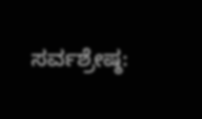ಸರ್ವಶ್ರೇಷ್ಠ: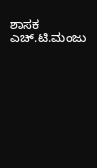ಶಾಸಕ ಎಚ್.ಟಿ.ಮಂಜು